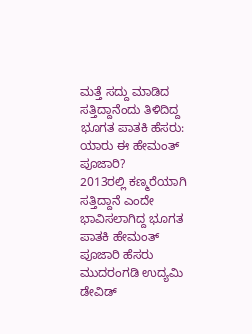ಮತ್ತೆ ಸದ್ದು ಮಾಡಿದ ಸತ್ತಿದ್ದಾನೆಂದು ತಿಳಿದಿದ್ದ ಭೂಗತ ಪಾತಕಿ ಹೆಸರು: ಯಾರು ಈ ಹೇಮಂತ್ ಪೂಜಾರಿ?
2013ರಲ್ಲಿ ಕಣ್ಮರೆಯಾಗಿ ಸತ್ತಿದ್ದಾನೆ ಎಂದೇ ಭಾವಿಸಲಾಗಿದ್ದ ಭೂಗತ ಪಾತಕಿ ಹೇಮಂತ್ ಪೂಜಾರಿ ಹೆಸರು ಮುದರಂಗಡಿ ಉದ್ಯಮಿ ಡೇವಿಡ್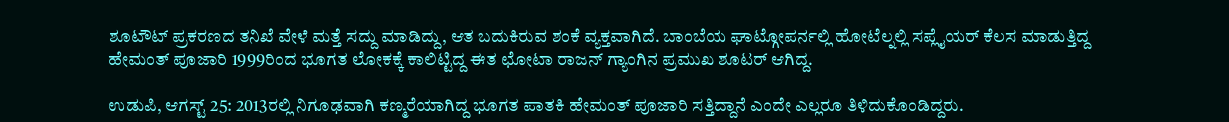ಶೂಟೌಟ್ ಪ್ರಕರಣದ ತನಿಖೆ ವೇಳೆ ಮತ್ತೆ ಸದ್ದು ಮಾಡಿದ್ದು, ಆತ ಬದುಕಿರುವ ಶಂಕೆ ವ್ಯಕ್ತವಾಗಿದೆ. ಬಾಂಬೆಯ ಘಾಟ್ಗೋಪರ್ನಲ್ಲಿ ಹೋಟೆಲ್ನಲ್ಲಿ ಸಪ್ಲೈಯರ್ ಕೆಲಸ ಮಾಡುತ್ತಿದ್ದ ಹೇಮಂತ್ ಪೂಜಾರಿ 1999ರಿಂದ ಭೂಗತ ಲೋಕಕ್ಕೆ ಕಾಲಿಟ್ಟಿದ್ದ ಈತ ಛೋಟಾ ರಾಜನ್ ಗ್ಯಾಂಗಿನ ಪ್ರಮುಖ ಶೂಟರ್ ಆಗಿದ್ದ.

ಉಡುಪಿ, ಆಗಸ್ಟ್ 25: 2013ರಲ್ಲಿ ನಿಗೂಢವಾಗಿ ಕಣ್ಮರೆಯಾಗಿದ್ದ ಭೂಗತ ಪಾತಕಿ ಹೇಮಂತ್ ಪೂಜಾರಿ ಸತ್ತಿದ್ದಾನೆ ಎಂದೇ ಎಲ್ಲರೂ ತಿಳಿದುಕೊಂಡಿದ್ದರು.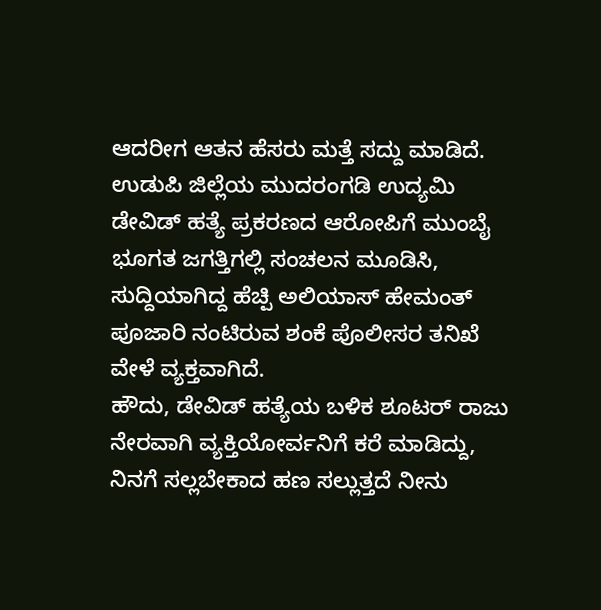ಆದರೀಗ ಆತನ ಹೆಸರು ಮತ್ತೆ ಸದ್ದು ಮಾಡಿದೆ. ಉಡುಪಿ ಜಿಲ್ಲೆಯ ಮುದರಂಗಡಿ ಉದ್ಯಮಿ ಡೇವಿಡ್ ಹತ್ಯೆ ಪ್ರಕರಣದ ಆರೋಪಿಗೆ ಮುಂಬೈ ಭೂಗತ ಜಗತ್ತಿಗಲ್ಲಿ ಸಂಚಲನ ಮೂಡಿಸಿ, ಸುದ್ದಿಯಾಗಿದ್ದ ಹೆಚ್ಪಿ ಅಲಿಯಾಸ್ ಹೇಮಂತ್ ಪೂಜಾರಿ ನಂಟಿರುವ ಶಂಕೆ ಪೊಲೀಸರ ತನಿಖೆ ವೇಳೆ ವ್ಯಕ್ತವಾಗಿದೆ.
ಹೌದು, ಡೇವಿಡ್ ಹತ್ಯೆಯ ಬಳಿಕ ಶೂಟರ್ ರಾಜು ನೇರವಾಗಿ ವ್ಯಕ್ತಿಯೋರ್ವನಿಗೆ ಕರೆ ಮಾಡಿದ್ದು, ನಿನಗೆ ಸಲ್ಲಬೇಕಾದ ಹಣ ಸಲ್ಲುತ್ತದೆ ನೀನು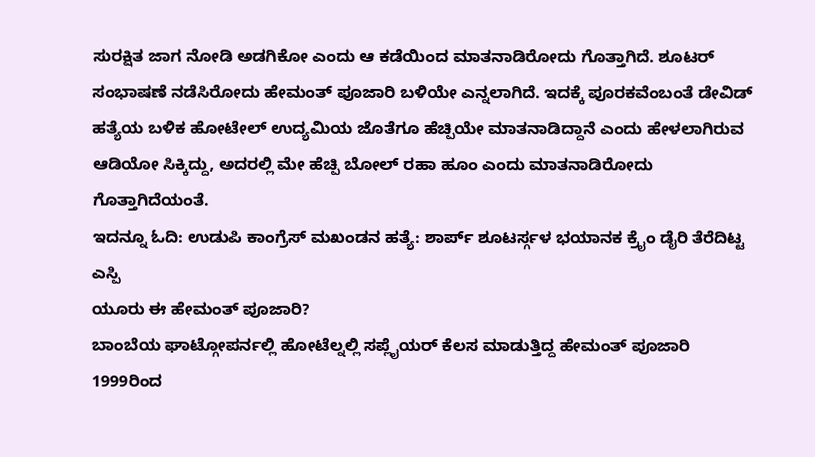ಸುರಕ್ಷಿತ ಜಾಗ ನೋಡಿ ಅಡಗಿಕೋ ಎಂದು ಆ ಕಡೆಯಿಂದ ಮಾತನಾಡಿರೋದು ಗೊತ್ತಾಗಿದೆ. ಶೂಟರ್ ಸಂಭಾಷಣೆ ನಡೆಸಿರೋದು ಹೇಮಂತ್ ಪೂಜಾರಿ ಬಳಿಯೇ ಎನ್ನಲಾಗಿದೆ. ಇದಕ್ಕೆ ಪೂರಕವೆಂಬಂತೆ ಡೇವಿಡ್ ಹತ್ಯೆಯ ಬಳಿಕ ಹೋಟೇಲ್ ಉದ್ಯಮಿಯ ಜೊತೆಗೂ ಹೆಚ್ಪಿಯೇ ಮಾತನಾಡಿದ್ದಾನೆ ಎಂದು ಹೇಳಲಾಗಿರುವ ಆಡಿಯೋ ಸಿಕ್ಕಿದ್ದು, ಅದರಲ್ಲಿ ಮೇ ಹೆಚ್ಪಿ ಬೋಲ್ ರಹಾ ಹೂಂ ಎಂದು ಮಾತನಾಡಿರೋದು ಗೊತ್ತಾಗಿದೆಯಂತೆ.
ಇದನ್ನೂ ಓದಿ: ಉಡುಪಿ ಕಾಂಗ್ರೆಸ್ ಮಖಂಡನ ಹತ್ಯೆ: ಶಾರ್ಪ್ ಶೂಟರ್ಸ್ಗಳ ಭಯಾನಕ ಕ್ರೈಂ ಡೈರಿ ತೆರೆದಿಟ್ಟ ಎಸ್ಪಿ
ಯೂರು ಈ ಹೇಮಂತ್ ಪೂಜಾರಿ?
ಬಾಂಬೆಯ ಘಾಟ್ಗೋಪರ್ನಲ್ಲಿ ಹೋಟೆಲ್ನಲ್ಲಿ ಸಪ್ಲೈಯರ್ ಕೆಲಸ ಮಾಡುತ್ತಿದ್ದ ಹೇಮಂತ್ ಪೂಜಾರಿ 1999ರಿಂದ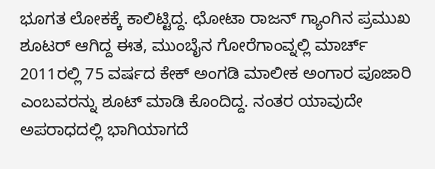ಭೂಗತ ಲೋಕಕ್ಕೆ ಕಾಲಿಟ್ಟಿದ್ದ. ಛೋಟಾ ರಾಜನ್ ಗ್ಯಾಂಗಿನ ಪ್ರಮುಖ ಶೂಟರ್ ಆಗಿದ್ದ ಈತ, ಮುಂಬೈನ ಗೋರೆಗಾಂವ್ನಲ್ಲಿ ಮಾರ್ಚ್ 2011ರಲ್ಲಿ 75 ವರ್ಷದ ಕೇಕ್ ಅಂಗಡಿ ಮಾಲೀಕ ಅಂಗಾರ ಪೂಜಾರಿ ಎಂಬವರನ್ನು ಶೂಟ್ ಮಾಡಿ ಕೊಂದಿದ್ದ. ನಂತರ ಯಾವುದೇ ಅಪರಾಧದಲ್ಲಿ ಭಾಗಿಯಾಗದೆ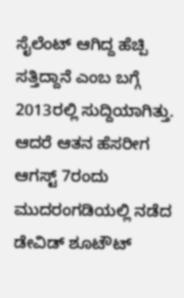ಸೈಲೆಂಟ್ ಆಗಿದ್ದ ಹೆಚ್ಪಿ ಸತ್ತಿದ್ದಾನೆ ಎಂಬ ಬಗ್ಗೆ 2013ರಲ್ಲಿ ಸುದ್ದಿಯಾಗಿತ್ತು. ಆದರೆ ಆತನ ಹೆಸರೀಗ ಆಗಸ್ಟ್ 7ರಂದು ಮುದರಂಗಡಿಯಲ್ಲಿ ನಡೆದ ಡೇವಿಡ್ ಶೂಟೌಟ್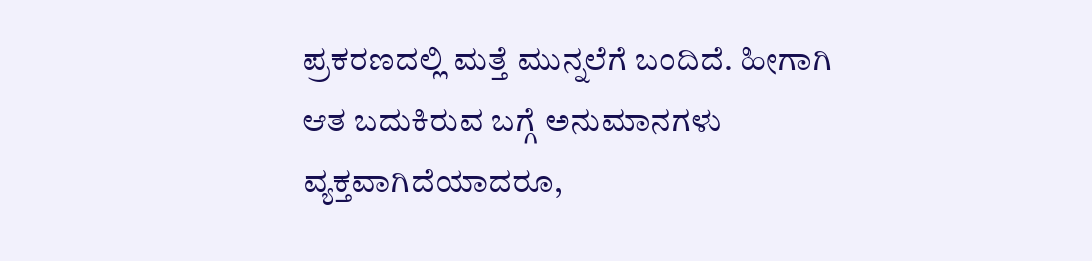ಪ್ರಕರಣದಲ್ಲಿ ಮತ್ತೆ ಮುನ್ನಲೆಗೆ ಬಂದಿದೆ. ಹೀಗಾಗಿ ಆತ ಬದುಕಿರುವ ಬಗ್ಗೆ ಅನುಮಾನಗಳು ವ್ಯಕ್ತವಾಗಿದೆಯಾದರೂ,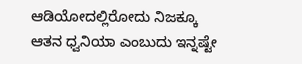ಆಡಿಯೋದಲ್ಲಿರೋದು ನಿಜಕ್ಕೂ ಆತನ ಧ್ವನಿಯಾ ಎಂಬುದು ಇನ್ನಷ್ಟೇ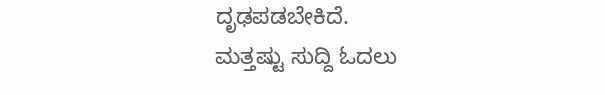ದೃಢಪಡಬೇಕಿದೆ.
ಮತ್ತಷ್ಟು ಸುದ್ದಿ ಓದಲು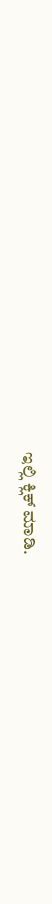ಇಲ್ಲಿ ಕ್ಲಿಕ್ ಮಾಡಿ.